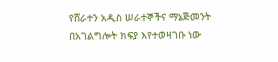የሸራተን አዲስ ሠራተኞችና ማኔጅመንት በአገልግሎት ክፍያ እየተወዛገቡ ነው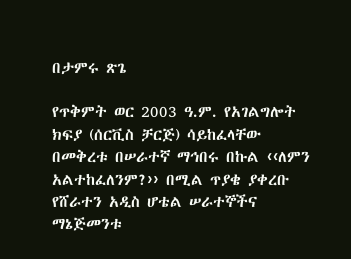በታምሩ ጽጌ

የጥቅምት ወር 2003 ዓ.ም. የአገልግሎት ክፍያ (ሰርቪስ ቻርጅ) ሳይከፈላቸው በመቅረቱ በሠራተኛ ማኅበሩ በኩል ‹‹ለምን አልተከፈለንም?›› በሚል ጥያቄ ያቀረቡ የሸራተን አዲስ ሆቴል ሠራተኞችና ማኔጅመንቱ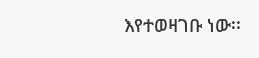እየተወዛገቡ ነው፡፡